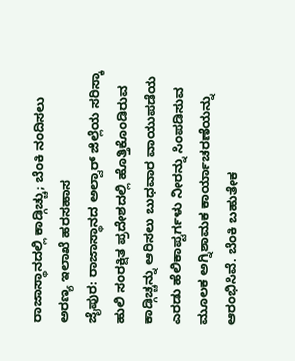ರಾಜಾಸ್ಥಾನದಲ್ಲಿ ಕಾಡ್ಗಿಚ್ಚು; ಬೆಂಕಿ ನಂದಿಸಲು ಅರಣ್ಯ ಇಲಾಖೆ ಹರಸಹಾಸ
ಜೈಪುರ: ರಾಜಾಸ್ಥಾನದ ಅಲ್ವಾರ್ ಜಿಲ್ಲೆಯ ಸರಿಸ್ಕಾ ಹುಲಿ ಸಂರಕ್ಷಿತ ಪ್ರದೇಶದಲ್ಲಿ ಹೊತ್ತಿಕೊಂಡಿರುವ ಕಾಡ್ಗಿಚ್ಚನ್ನು ಆರಿಸಲು ಬುಧವಾರ ವಾಯುಪಡೆಯ ಎರಡು ಹೆಲಿಕಾಪ್ಟರ್ಗಳು ನೀರನ್ನು ಸಿಂಪಡಿಸುವ ಮೂಲಕ ಅಗ್ನಿಶಾಮಕ ಕಾರ್ಯಾಚರಣೆಯನ್ನು ಆರಂಭಿಸಿವೆ. ಬೆಂಕಿ ಬಹುತೇಕ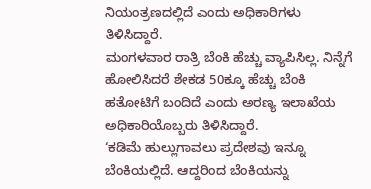ನಿಯಂತ್ರಣದಲ್ಲಿದೆ ಎಂದು ಅಧಿಕಾರಿಗಳು ತಿಳಿಸಿದ್ದಾರೆ.
ಮಂಗಳವಾರ ರಾತ್ರಿ ಬೆಂಕಿ ಹೆಚ್ಚು ವ್ಯಾಪಿಸಿಲ್ಲ. ನಿನ್ನೆಗೆ ಹೋಲಿಸಿದರೆ ಶೇಕಡ 50ಕ್ಕೂ ಹೆಚ್ಚು ಬೆಂಕಿ ಹತೋಟಿಗೆ ಬಂದಿದೆ ಎಂದು ಅರಣ್ಯ ಇಲಾಖೆಯ ಅಧಿಕಾರಿಯೊಬ್ಬರು ತಿಳಿಸಿದ್ದಾರೆ.
‘ಕಡಿಮೆ ಹುಲ್ಲುಗಾವಲು ಪ್ರದೇಶವು ಇನ್ನೂ ಬೆಂಕಿಯಲ್ಲಿದೆ. ಆದ್ದರಿಂದ ಬೆಂಕಿಯನ್ನು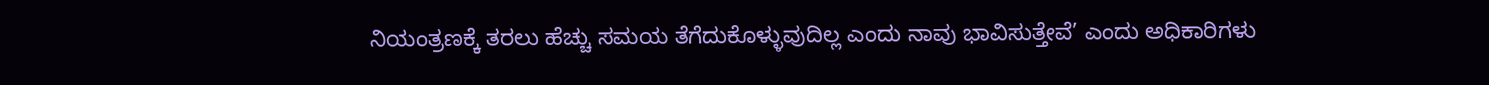ನಿಯಂತ್ರಣಕ್ಕೆ ತರಲು ಹೆಚ್ಚು ಸಮಯ ತೆಗೆದುಕೊಳ್ಳುವುದಿಲ್ಲ ಎಂದು ನಾವು ಭಾವಿಸುತ್ತೇವೆ’ ಎಂದು ಅಧಿಕಾರಿಗಳು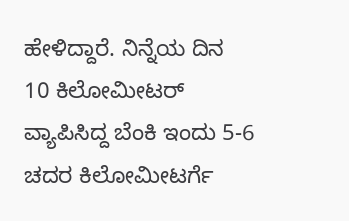ಹೇಳಿದ್ದಾರೆ. ನಿನ್ನೆಯ ದಿನ 10 ಕಿಲೋಮೀಟರ್ ವ್ಯಾಪಿಸಿದ್ದ ಬೆಂಕಿ ಇಂದು 5-6 ಚದರ ಕಿಲೋಮೀಟರ್ಗೆ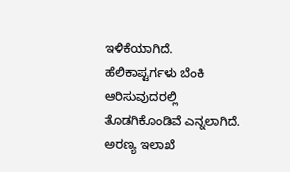ಇಳಿಕೆಯಾಗಿದೆ. ಹೆಲಿಕಾಪ್ಟರ್ಗಳು ಬೆಂಕಿ ಆರಿಸುವುದರಲ್ಲಿ ತೊಡಗಿಕೊಂಡಿವೆ ಎನ್ನಲಾಗಿದೆ.
ಅರಣ್ಯ ಇಲಾಖೆ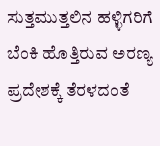ಸುತ್ತಮುತ್ತಲಿನ ಹಳ್ಳಿಗರಿಗೆ ಬೆಂಕಿ ಹೊತ್ತಿರುವ ಅರಣ್ಯ ಪ್ರದೇಶಕ್ಕೆ ತೆರಳದಂತೆ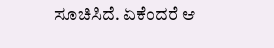ಸೂಚಿಸಿದೆ. ಏಕೆಂದರೆ ಆ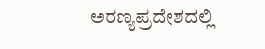ಅರಣ್ಯಪ್ರದೇಶದಲ್ಲಿ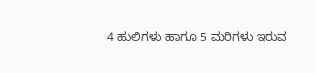4 ಹುಲಿಗಳು ಹಾಗೂ 5 ಮರಿಗಳು ಇರುವ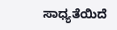ಸಾಧ್ಯತೆಯಿದೆ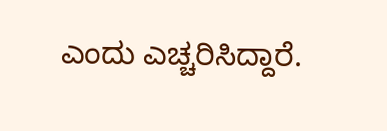ಎಂದು ಎಚ್ಚರಿಸಿದ್ದಾರೆ.